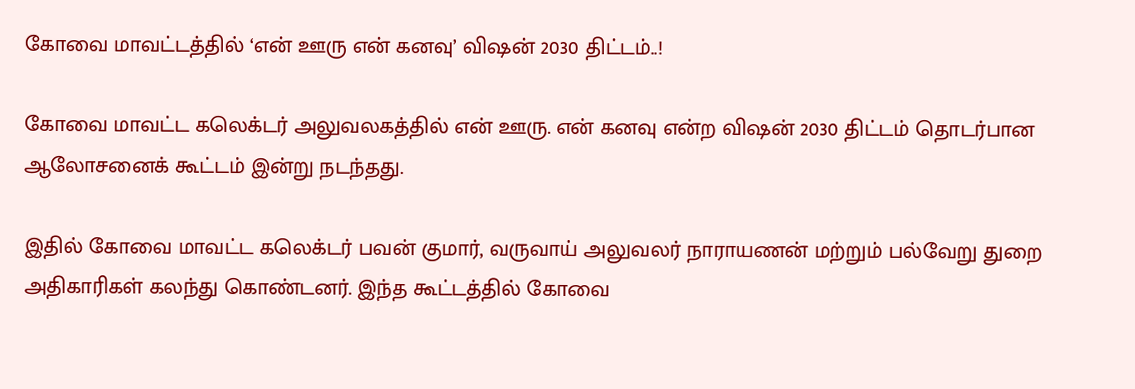கோவை மாவட்டத்தில் ‘என் ஊரு என் கனவு’ விஷன் 2030 திட்டம்..!

கோவை மாவட்ட கலெக்டர் அலுவலகத்தில் என் ஊரு. என் கனவு என்ற விஷன் 2030 திட்டம் தொடர்பான ஆலோசனைக் கூட்டம் இன்று நடந்தது.

இதில் கோவை மாவட்ட கலெக்டர் பவன் குமார், வருவாய் அலுவலர் நாராயணன் மற்றும் பல்வேறு துறை அதிகாரிகள் கலந்து கொண்டனர். இந்த கூட்டத்தில் கோவை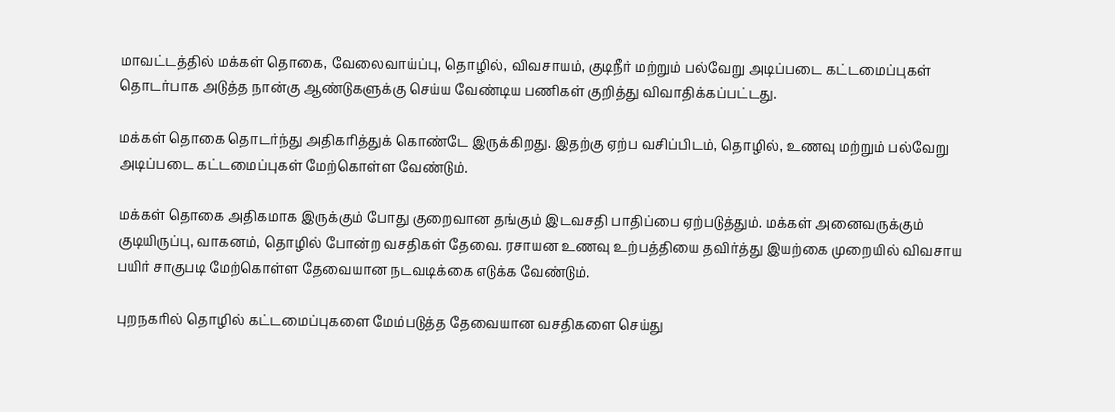மாவட்டத்தில் மக்கள் தொகை, வேலைவாய்ப்பு, தொழில், விவசாயம், குடிநீர் மற்றும் பல்வேறு அடிப்படை கட்டமைப்புகள் தொடர்பாக அடுத்த நான்கு ஆண்டுகளுக்கு செய்ய வேண்டிய பணிகள் குறித்து விவாதிக்கப்பட்டது.

மக்கள் தொகை தொடர்ந்து அதிகரித்துக் கொண்டே இருக்கிறது. இதற்கு ஏற்ப வசிப்பிடம், தொழில், உணவு மற்றும் பல்வேறு அடிப்படை கட்டமைப்புகள் மேற்கொள்ள வேண்டும்.

மக்கள் தொகை அதிகமாக இருக்கும் போது குறைவான தங்கும் இடவசதி பாதிப்பை ஏற்படுத்தும். மக்கள் அனைவருக்கும் குடியிருப்பு, வாகனம், தொழில் போன்ற வசதிகள் தேவை. ரசாயன உணவு உற்பத்தியை தவிர்த்து இயற்கை முறையில் விவசாய பயிர் சாகுபடி மேற்கொள்ள தேவையான நடவடிக்கை எடுக்க வேண்டும்.

புறநகரில் தொழில் கட்டமைப்புகளை மேம்படுத்த தேவையான வசதிகளை செய்து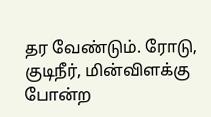தர வேண்டும். ரோடு, குடிநீர், மின்விளக்கு போன்ற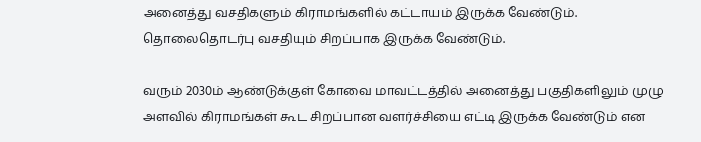அனைத்து வசதிகளும் கிராமங்களில் கட்டாயம் இருக்க வேண்டும். தொலைதொடர்பு வசதியும் சிறப்பாக இருக்க வேண்டும்.

வரும் 2030ம் ஆண்டுக்குள் கோவை மாவட்டத்தில் அனைத்து பகுதிகளிலும் முழு அளவில் கிராமங்கள் கூட சிறப்பான வளர்ச்சியை எட்டி இருக்க வேண்டும் என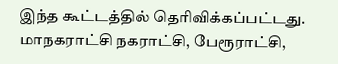இந்த கூட்டத்தில் தெரிவிக்கப்பட்டது. மாநகராட்சி நகராட்சி, பேரூராட்சி,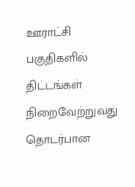ஊராட்சி பகுதிகளில் திட்டங்கள் நிறைவேற்றுவது தொடர்பான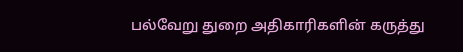பல்வேறு துறை அதிகாரிகளின் கருத்து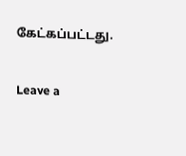கேட்கப்பட்டது.

Leave a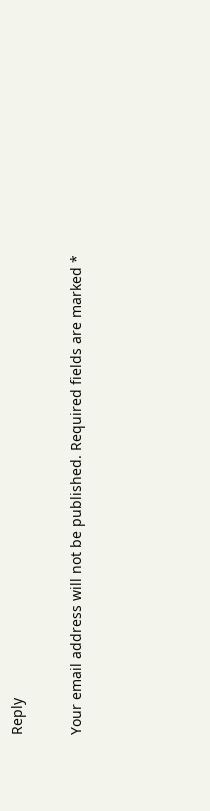Reply

Your email address will not be published. Required fields are marked *